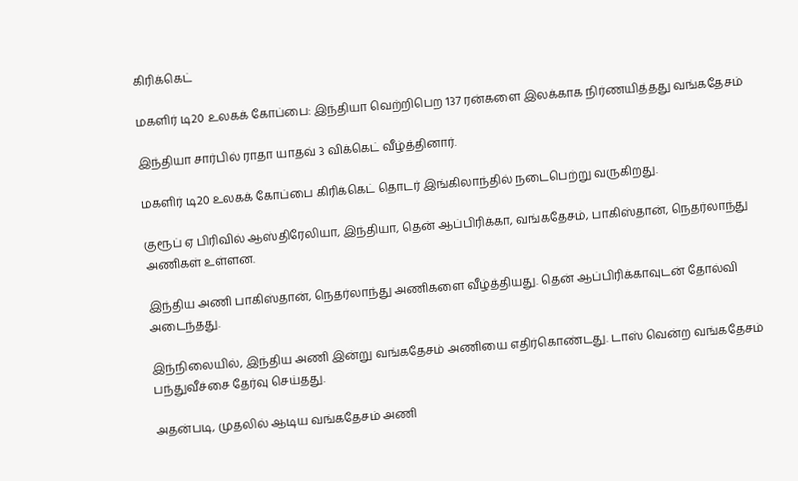கிரிக்கெட்

மகளிர் டி20 உலகக் கோப்பை: இந்தியா வெற்றிபெற 137 ரன்களை இலக்காக நிர்ணயித்தது வங்கதேசம்

இந்தியா சார்பில் ராதா யாதவ் 3 விக்கெட் வீழ்த்தினார்.

மகளிர் டி20 உலகக் கோப்பை கிரிக்கெட் தொடர் இங்கிலாந்தில் நடைபெற்று வருகிறது.

குரூப் ஏ பிரிவில் ஆஸ்திரேலியா, இந்தியா, தென் ஆப்பிரிக்கா, வங்கதேசம், பாகிஸ்தான், நெதர்லாந்து அணிகள் உள்ளன.

இந்திய அணி பாகிஸ்தான், நெதர்லாந்து அணிகளை வீழ்த்தியது. தென் ஆப்பிரிக்காவுடன் தோல்வி அடைந்தது.

இந்நிலையில், இந்திய அணி இன்று வங்கதேசம் அணியை எதிர்கொண்டது. டாஸ் வென்ற வங்கதேசம் பந்துவீச்சை தேர்வு செய்தது.

அதன்படி, முதலில் ஆடிய வங்கதேசம் அணி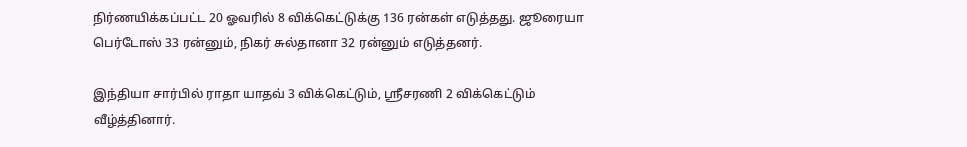நிர்ணயிக்கப்பட்ட 20 ஓவரில் 8 விக்கெட்டுக்கு 136 ரன்கள் எடுத்தது. ஜூரையா பெர்டோஸ் 33 ரன்னும், நிகர் சுல்தானா 32 ரன்னும் எடுத்தனர்.

இந்தியா சார்பில் ராதா யாதவ் 3 விக்கெட்டும், ஸ்ரீசரணி 2 விக்கெட்டும் வீழ்த்தினார்.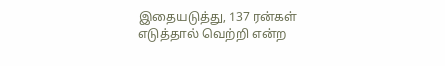இதையடுத்து, 137 ரன்கள் எடுத்தால் வெற்றி என்ற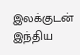இலக்குடன் இந்திய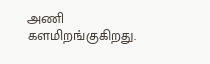அணி களமிறங்குகிறது.